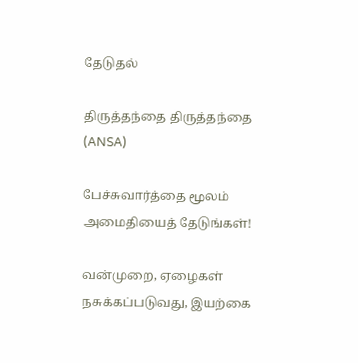தேடுதல்

திருத்தந்தை திருத்தந்தை  (ANSA)

பேச்சுவார்த்தை மூலம் அமைதியைத் தேடுங்கள்!

வன்முறை, ஏழைகள் நசுக்கப்படுவது, இயற்கை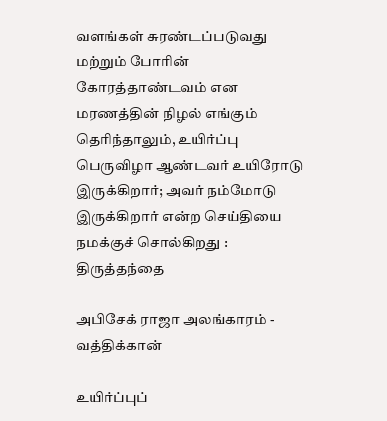வளங்கள் சுரண்டப்படுவது மற்றும் போரின் கோரத்தாண்டவம் என மரணத்தின் நிழல் எங்கும் தெரிந்தாலும், உயிர்ப்பு பெருவிழா ஆண்டவர் உயிரோடு இருக்கிறார்; அவர் நம்மோடு இருக்கிறார் என்ற செய்தியை நமக்குச் சொல்கிறது : திருத்தந்தை

அபிசேக் ராஜா அலங்காரம் - வத்திக்கான்

உயிர்ப்புப்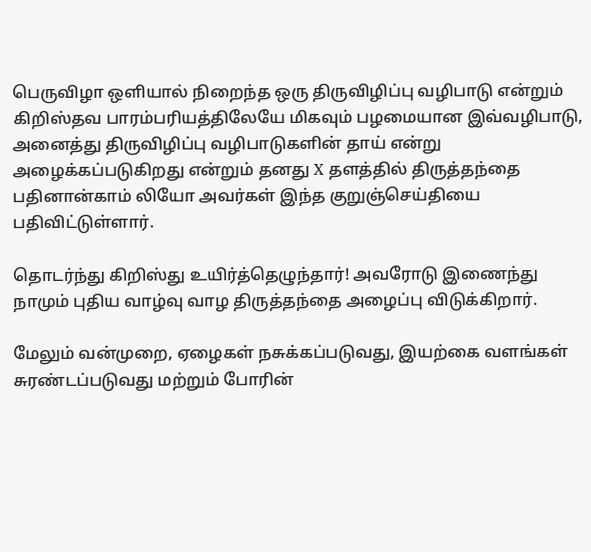பெருவிழா ஒளியால் நிறைந்த ஒரு திருவிழிப்பு வழிபாடு என்றும் கிறிஸ்தவ பாரம்பரியத்திலேயே மிகவும் பழமையான இவ்வழிபாடு, அனைத்து திருவிழிப்பு வழிபாடுகளின் தாய் என்று அழைக்கப்படுகிறது என்றும் தனது X தள‌த்தில் திருத்தந்தை பதினான்காம் லியோ அவர்கள் இந்த குறுஞ்செய்தியை பதிவிட்டுள்ளார்.

தொடர்ந்து கிறிஸ்து உயிர்த்தெழுந்தார்! அவரோடு இணைந்து நாமும் புதிய வாழ்வு வாழ திருத்தந்தை அழைப்பு விடுக்கிறார்.

மேலும் வன்முறை, ஏழைகள் நசுக்கப்படுவது, இயற்கை வளங்கள் சுரண்டப்படுவது மற்றும் போரின்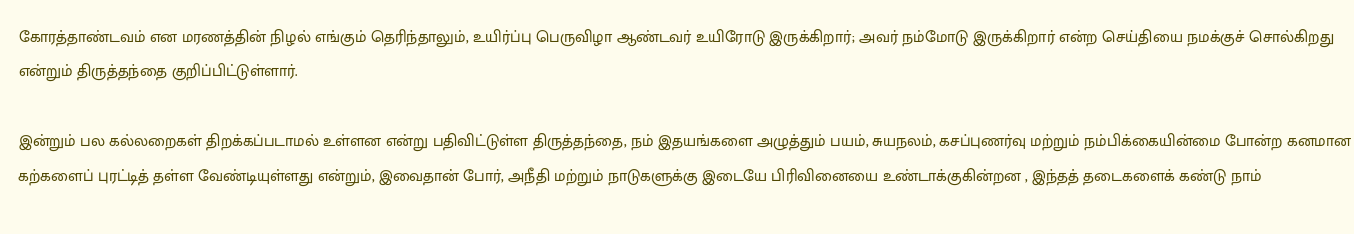கோரத்தாண்டவம் என மரணத்தின் நிழல் எங்கும் தெரிந்தாலும், உயிர்ப்பு பெருவிழா ஆண்டவர் உயிரோடு இருக்கிறார்; அவர் நம்மோடு இருக்கிறார் என்ற செய்தியை நமக்குச் சொல்கிறது என்றும் திருத்தந்தை குறிப்பிட்டுள்ளார்.

இன்றும் பல கல்லறைகள் திறக்கப்படாமல் உள்ளன என்று பதிவிட்டுள்ள திருத்தந்தை, நம் இதயங்களை அழுத்தும் பயம், சுயநலம், கசப்புணர்வு மற்றும் நம்பிக்கையின்மை போன்ற கனமான கற்களைப் புரட்டித் தள்ள வேண்டியுள்ளது என்றும், இவைதான் போர், அநீதி மற்றும் நாடுகளுக்கு இடையே பிரிவினையை உண்டாக்குகின்றன , இந்தத் தடைகளைக் கண்டு நாம்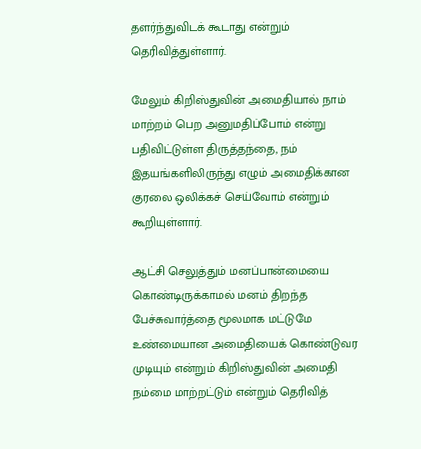தளர்ந்துவிடக் கூடாது என்றும் தெரிவித்துள்ளார்.

மேலும் கிறிஸ்துவின் அமைதியால் நாம் மாற்றம் பெற அனுமதிப்போம் என்று பதிவிட்டுள்ள திருத்தந்தை, நம் இதயங்களிலிருந்து எழும் அமைதிக்கான குரலை ஒலிக்கச் செய்வோம் என்றும் கூறியுள்ளார்.

ஆட்சி செலுத்தும் மனப்பான்மையை கொண்டிருக்காமல் மனம் திறந்த பேச்சுவார்த்தை மூலமாக மட்டுமே உண்மையான அமைதியைக் கொண்டுவர முடியும் என்றும் கிறிஸ்துவின் அமைதி நம்மை மாற்றட்டும் என்றும் தெரிவித்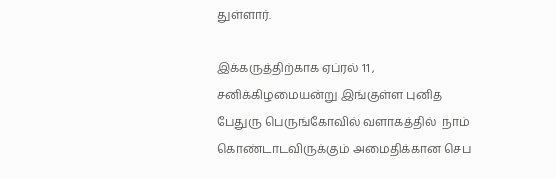துள்ளார்.

இக்கருத்திற்காக ஏப்ரல் 11 , சனிக்கிழமையன்று இங்குள்ள புனித பேதுரு பெருங்கோவில் வளாகத்தில்  நாம் கொண்டாடவிருக்கும் அமைதிக்கான செப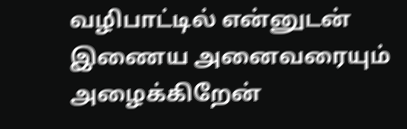வழிபாட்டில் என்னுடன் இணைய அனைவரையும் அழைக்கிறேன்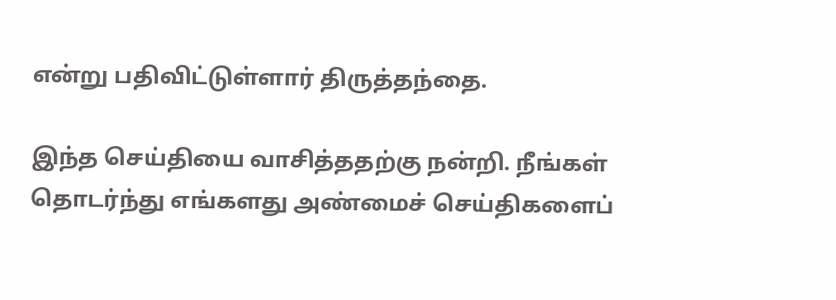என்று பதிவிட்டுள்ளார் திருத்தந்தை.

இந்த செய்தியை வாசித்ததற்கு நன்றி. நீங்கள் தொடர்ந்து எங்களது அண்மைச் செய்திகளைப்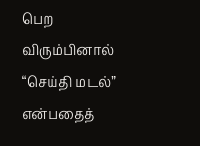பெற விரும்பினால் “செய்தி மடல்” என்பதைத்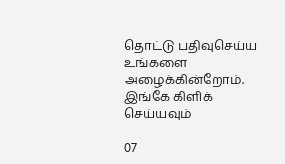தொட்டு பதிவுசெய்ய உங்களை அழைக்கின்றோம். இங்கே கிளிக் செய்யவும்

07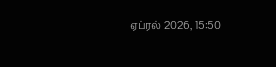ஏப்ரல் 2026, 15:50